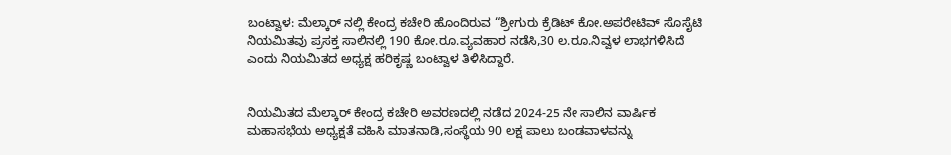ಬಂಟ್ವಾಳ: ಮೆಲ್ಕಾರ್ ನಲ್ಲಿ ಕೇಂದ್ರ ಕಚೇರಿ ಹೊಂದಿರುವ “ಶ್ರೀಗುರು ಕ್ರೆಡಿಟ್ ಕೋ.ಅಪರೇಟಿವ್ ಸೊಸೈಟಿ ನಿಯಮಿತವು ಪ್ರಸಕ್ತ ಸಾಲಿನಲ್ಲಿ 190 ಕೋ.ರೂ.ವ್ಯವಹಾರ ನಡೆಸಿ,30 ಲ.ರೂ.ನಿವ್ವಳ ಲಾಭಗಳಿಸಿದೆ ಎಂದು ನಿಯಮಿತದ ಅಧ್ಯಕ್ಷ ಹರಿಕೃಷ್ಣ ಬಂಟ್ವಾಳ ತಿಳಿಸಿದ್ದಾರೆ.


ನಿಯಮಿತದ ಮೆಲ್ಕಾರ್ ಕೇಂದ್ರ ಕಚೇರಿ ಅವರಣದಲ್ಲಿ ನಡೆದ 2024-25 ನೇ ಸಾಲಿನ ವಾರ್ಷಿಕ ಮಹಾಸಭೆಯ ಅಧ್ಯಕ್ಷತೆ ವಹಿಸಿ ಮಾತನಾಡಿ,ಸಂಸ್ಥೆಯ 90 ಲಕ್ಷ ಪಾಲು ಬಂಡವಾಳವನ್ನು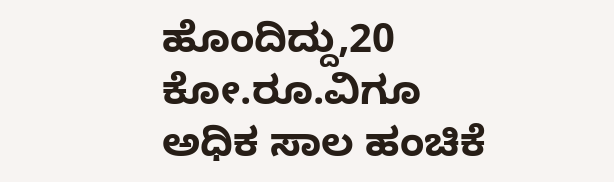ಹೊಂದಿದ್ದು,20 ಕೋ.ರೂ.ವಿಗೂ ಅಧಿಕ ಸಾಲ ಹಂಚಿಕೆ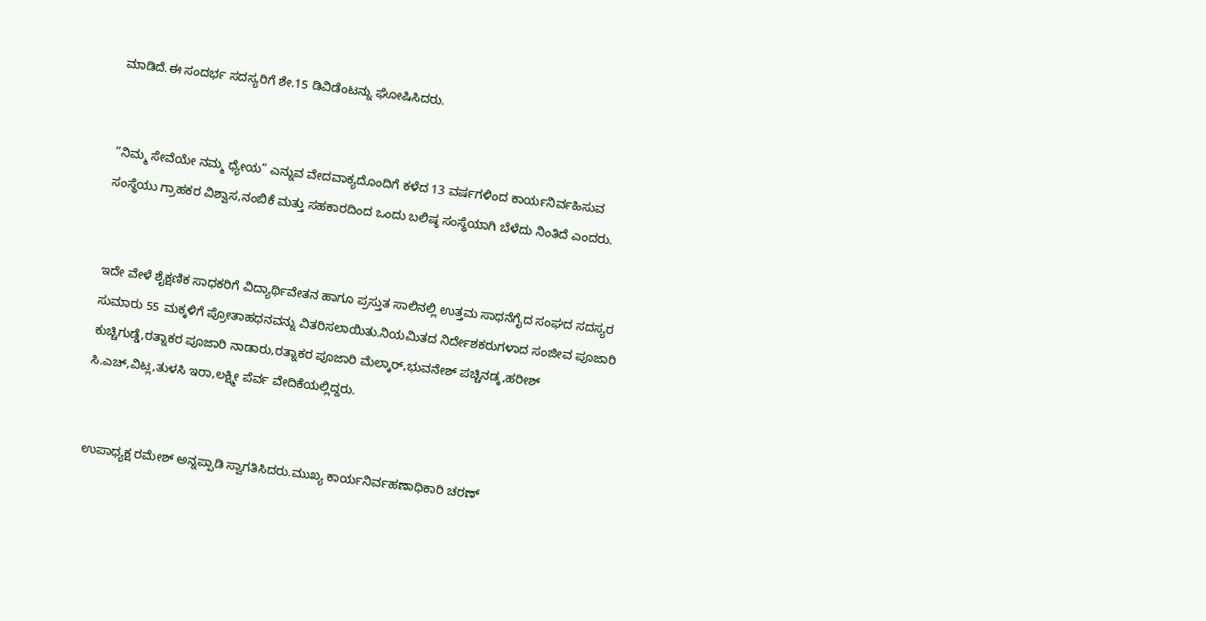ಮಾಡಿದೆ.ಈ ಸಂದರ್ಭ ಸದಸ್ಯರಿಗೆ ಶೇ.15 ಡಿವಿಡೆಂಟನ್ನು ಘೋಷಿಸಿದರು.


“ನಿಮ್ಮ ಸೇವೆಯೇ ನಮ್ಮ ಧ್ಯೇಯ” ಎನ್ನುವ ವೇದವಾಕ್ಯದೊಂದಿಗೆ ಕಳೆದ 13 ವರ್ಷಗಳಿಂದ ಕಾರ್ಯನಿರ್ವಹಿಸುವ ಸಂಸ್ಥೆಯು ಗ್ರಾಹಕರ ವಿಶ್ವಾಸ,ನಂಬಿಕೆ ಮತ್ತು ಸಹಕಾರದಿಂದ ಒಂದು ಬಲಿಷ್ಠ ಸಂಸ್ಥೆಯಾಗಿ ಬೆಳೆದು ನಿಂತಿದೆ ಎಂದರು.


ಇದೇ ವೇಳೆ ಶೈಕ್ಷಣಿಕ ಸಾಧಕರಿಗೆ ವಿದ್ಯಾರ್ಥಿವೇತನ ಹಾಗೂ ಪ್ರಸ್ತುತ ಸಾಲಿನಲ್ಲಿ ಉತ್ತಮ ಸಾಧನೆಗೈದ ಸಂಘದ ಸದಸ್ಯರ ಸುಮಾರು 55 ಮಕ್ಕಳಿಗೆ ಪ್ರೋತಾಹಧನವನ್ನು ವಿತರಿಸಲಾಯಿತು.ನಿಯಮಿತದ ನಿರ್ದೇಶಕರುಗಳಾದ ಸಂಜೀವ ಪೂಜಾರಿ ಕುಚ್ಚಿಗುಡ್ಡೆ,ರತ್ನಾಕರ ಪೂಜಾರಿ ನಾಡಾರು,ರತ್ನಾಕರ ಪೂಜಾರಿ ಮೆಲ್ಕಾರ್,ಭುವನೇಶ್ ಪಚ್ಚಿನಡ್ಕ,ಹರೀಶ್ ಸಿ.ಎಚ್,ವಿಟ್ಲ,ತುಳಸಿ ಇರಾ,ಲಕ್ಷ್ಮೀ ಪೆರ್ವ ವೇದಿಕೆಯಲ್ಲಿದ್ದರು.


ಉಪಾಧ್ಯಕ್ಷ ರಮೇಶ್ ಅನ್ನಪ್ಪಾಡಿ ಸ್ವಾಗತಿಸಿದರು.ಮುಖ್ಯ ಕಾರ್ಯನಿರ್ವಹಣಾಧಿಕಾರಿ ಚರಣ್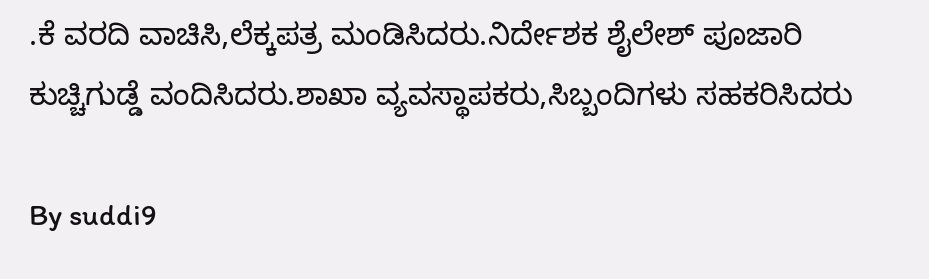.ಕೆ ವರದಿ ವಾಚಿಸಿ,ಲೆಕ್ಕಪತ್ರ ಮಂಡಿಸಿದರು.ನಿರ್ದೇಶಕ ಶೈಲೇಶ್ ಪೂಜಾರಿ ಕುಚ್ಚಿಗುಡ್ಡೆ ವಂದಿಸಿದರು.ಶಾಖಾ ವ್ಯವಸ್ಥಾಪಕರು,ಸಿಬ್ಬಂದಿಗಳು ಸಹಕರಿಸಿದರು

By suddi9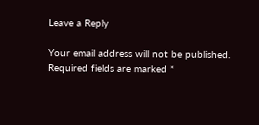Leave a Reply

Your email address will not be published. Required fields are marked *